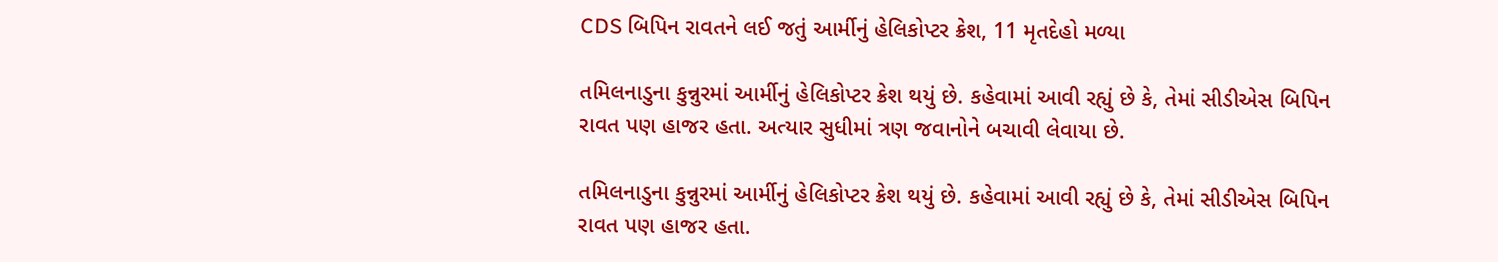CDS બિપિન રાવતને લઈ જતું આર્મીનું હેલિકોપ્ટર ક્રેશ, 11 મૃતદેહો મળ્યા

તમિલનાડુના કુન્નુરમાં આર્મીનું હેલિકોપ્ટર ક્રેશ થયું છે. કહેવામાં આવી રહ્યું છે કે, તેમાં સીડીએસ બિપિન રાવત પણ હાજર હતા. અત્યાર સુધીમાં ત્રણ જવાનોને બચાવી લેવાયા છે.

તમિલનાડુના કુન્નુરમાં આર્મીનું હેલિકોપ્ટર ક્રેશ થયું છે. કહેવામાં આવી રહ્યું છે કે, તેમાં સીડીએસ બિપિન રાવત પણ હાજર હતા.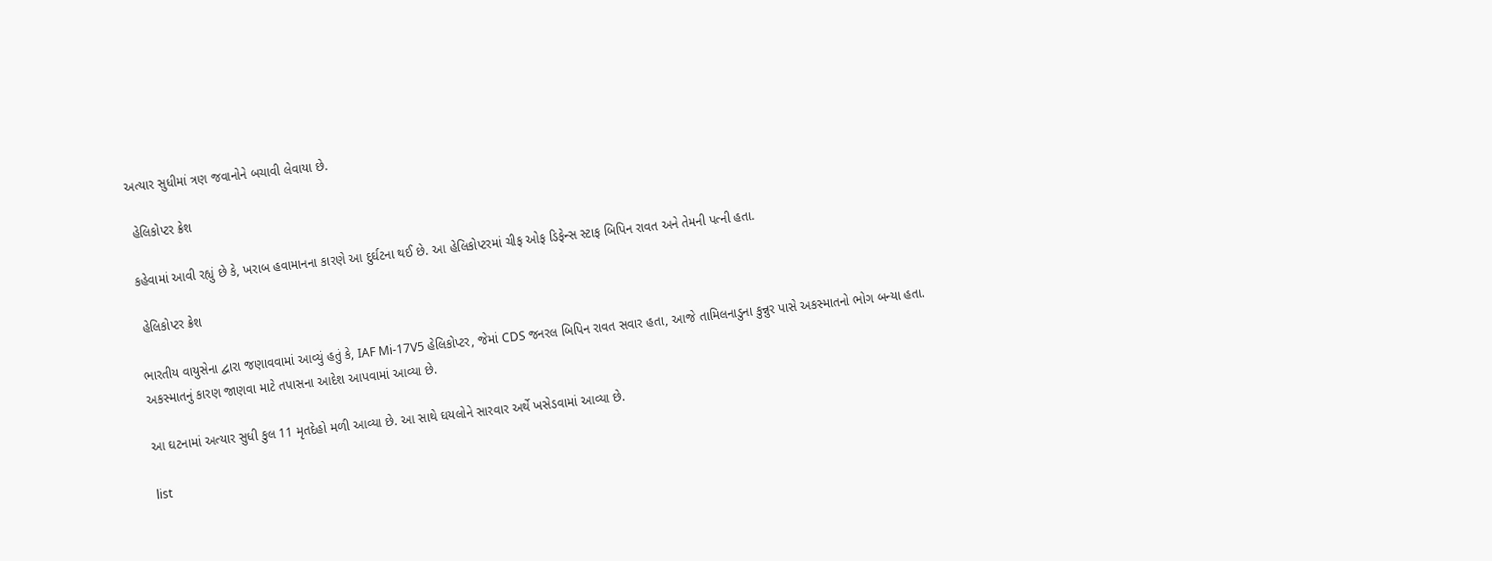અત્યાર સુધીમાં ત્રણ જવાનોને બચાવી લેવાયા છે.

 હેલિકોપ્ટર ક્રેશ

કહેવામાં આવી રહ્યું છે કે, ખરાબ હવામાનના કારણે આ દુર્ઘટના થઈ છે. આ હેલિકોપ્ટરમાં ચીફ ઓફ ડિફેન્સ સ્ટાફ બિપિન રાવત અને તેમની પત્ની હતા.

 હેલિકોપ્ટર ક્રેશ

ભારતીય વાયુસેના દ્વારા જણાવવામાં આવ્યું હતું કે, IAF Mi-17V5 હેલિકોપ્ટર, જેમાં CDS જનરલ બિપિન રાવત સવાર હતા, આજે તામિલનાડુના કુન્નુર પાસે અકસ્માતનો ભોગ બન્યા હતા. અકસ્માતનું કારણ જાણવા માટે તપાસના આદેશ આપવામાં આવ્યા છે.

આ ઘટનામાં અત્યાર સુધી કુલ 11 મૃતદેહો મળી આવ્યા છે. આ સાથે ઘયલોને સારવાર અર્થે ખસેડવામાં આવ્યા છે.

list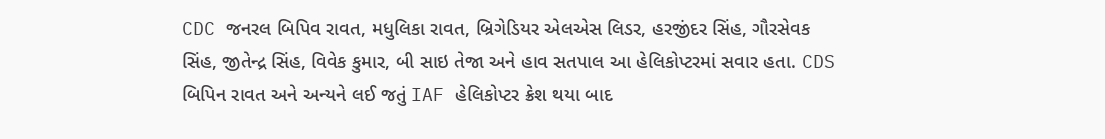CDC જનરલ બિપિવ રાવત, મધુલિકા રાવત, બ્રિગેડિયર એલએસ લિડર, હરજીંદર સિંહ, ગૌરસેવક સિંહ, જીતેન્દ્ર સિંહ, વિવેક કુમાર, બી સાઇ તેજા અને હાવ સતપાલ આ હેલિકોપ્ટરમાં સવાર હતા. CDS બિપિન રાવત અને અન્યને લઈ જતું IAF હેલિકોપ્ટર ક્રેશ થયા બાદ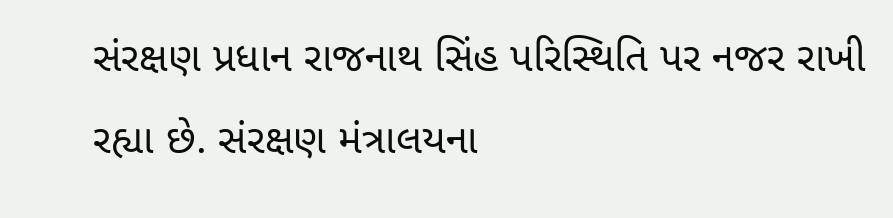સંરક્ષણ પ્રધાન રાજનાથ સિંહ પરિસ્થિતિ પર નજર રાખી રહ્યા છે. સંરક્ષણ મંત્રાલયના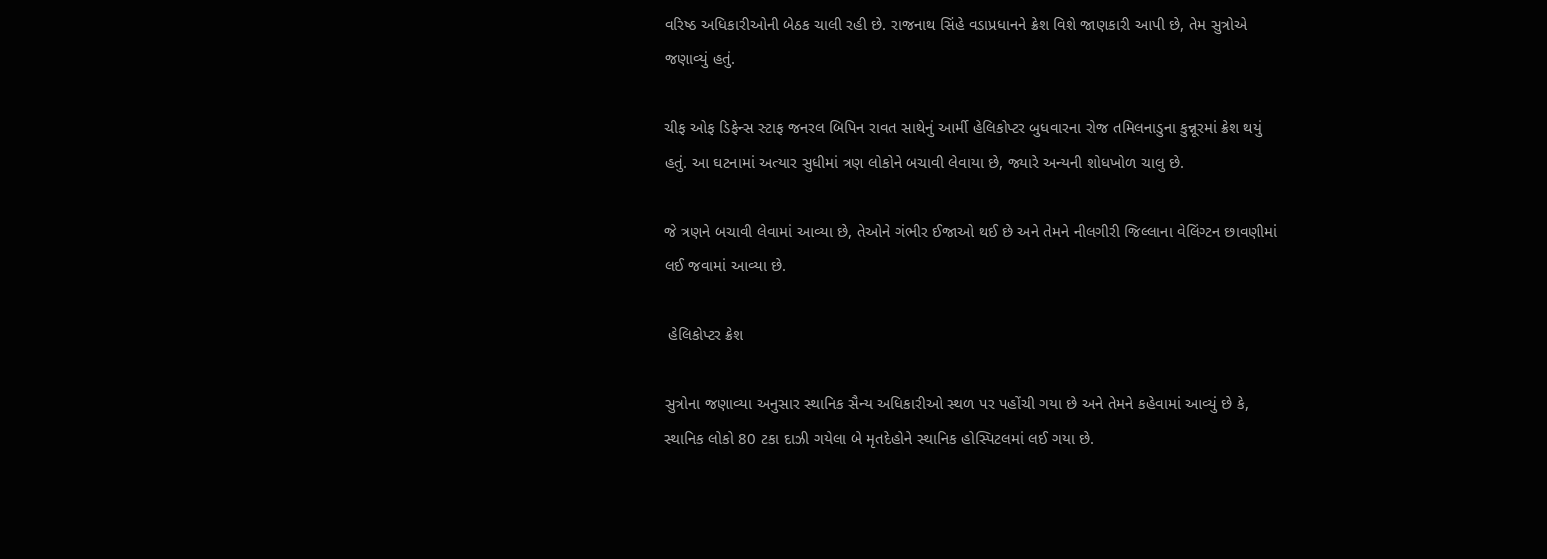વરિષ્ઠ અધિકારીઓની બેઠક ચાલી રહી છે. રાજનાથ સિંહે વડાપ્રધાનને ક્રેશ વિશે જાણકારી આપી છે, તેમ સુત્રોએ જણાવ્યું હતું.

ચીફ ઓફ ડિફેન્સ સ્ટાફ જનરલ બિપિન રાવત સાથેનું આર્મી હેલિકોપ્ટર બુધવારના રોજ તમિલનાડુના કુન્નૂરમાં ક્રેશ થયું હતું. આ ઘટનામાં અત્યાર સુધીમાં ત્રણ લોકોને બચાવી લેવાયા છે, જ્યારે અન્યની શોધખોળ ચાલુ છે.

જે ત્રણને બચાવી લેવામાં આવ્યા છે, તેઓને ગંભીર ઈજાઓ થઈ છે અને તેમને નીલગીરી જિલ્લાના વેલિંગ્ટન છાવણીમાં લઈ જવામાં આવ્યા છે.

 હેલિકોપ્ટર ક્રેશ

સુત્રોના જણાવ્યા અનુસાર સ્થાનિક સૈન્ય અધિકારીઓ સ્થળ પર પહોંચી ગયા છે અને તેમને કહેવામાં આવ્યું છે કે, સ્થાનિક લોકો 80 ટકા દાઝી ગયેલા બે મૃતદેહોને સ્થાનિક હોસ્પિટલમાં લઈ ગયા છે.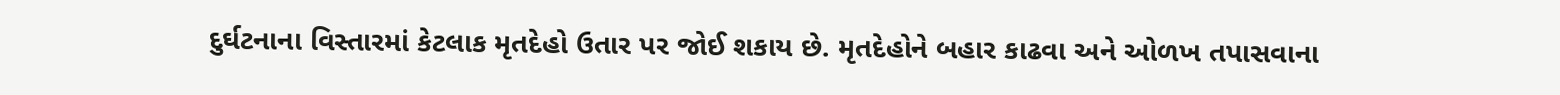દુર્ઘટનાના વિસ્તારમાં કેટલાક મૃતદેહો ઉતાર પર જોઈ શકાય છે. મૃતદેહોને બહાર કાઢવા અને ઓળખ તપાસવાના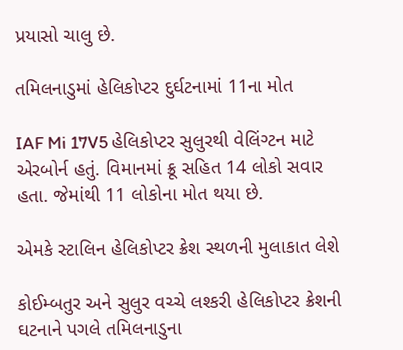પ્રયાસો ચાલુ છે.

તમિલનાડુમાં હેલિકોપ્ટર દુર્ઘટનામાં 11ના મોત

IAF Mi 17V5 હેલિકોપ્ટર સુલુરથી વેલિંગ્ટન માટે એરબોર્ન હતું. વિમાનમાં ક્રૂ સહિત 14 લોકો સવાર હતા. જેમાંથી 11 લોકોના મોત થયા છે.

એમકે સ્ટાલિન હેલિકોપ્ટર ક્રેશ સ્થળની મુલાકાત લેશે

કોઈમ્બતુર અને સુલુર વચ્ચે લશ્કરી હેલિકોપ્ટર ક્રેશની ઘટનાને પગલે તમિલનાડુના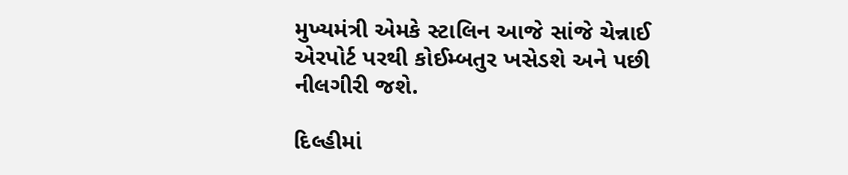મુખ્યમંત્રી એમકે સ્ટાલિન આજે સાંજે ચેન્નાઈ એરપોર્ટ પરથી કોઈમ્બતુર ખસેડશે અને પછી નીલગીરી જશે.

દિલ્હીમાં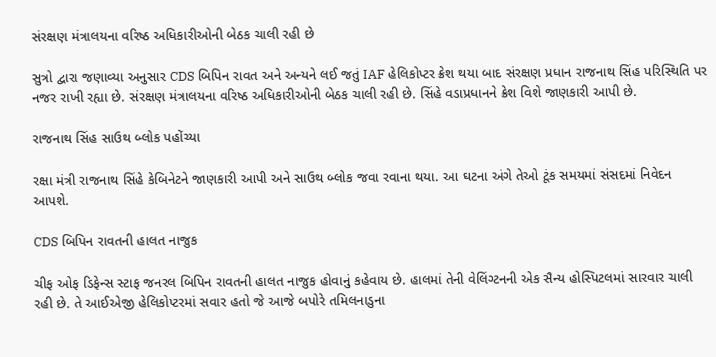સંરક્ષણ મંત્રાલયના વરિષ્ઠ અધિકારીઓની બેઠક ચાલી રહી છે

સુત્રો દ્વારા જણાવ્યા અનુસાર CDS બિપિન રાવત અને અન્યને લઈ જતું IAF હેલિકોપ્ટર ક્રેશ થયા બાદ સંરક્ષણ પ્રધાન રાજનાથ સિંહ પરિસ્થિતિ પર નજર રાખી રહ્યા છે. સંરક્ષણ મંત્રાલયના વરિષ્ઠ અધિકારીઓની બેઠક ચાલી રહી છે. સિંહે વડાપ્રધાનને ક્રેશ વિશે જાણકારી આપી છે.

રાજનાથ સિંહ સાઉથ બ્લોક પહોંચ્યા

રક્ષા મંત્રી રાજનાથ સિંહે કેબિનેટને જાણકારી આપી અને સાઉથ બ્લોક જવા રવાના થયા. આ ઘટના અંગે તેઓ ટૂંક સમયમાં સંસદમાં નિવેદન આપશે.

CDS બિપિન રાવતની હાલત નાજુક

ચીફ ઓફ ડિફેન્સ સ્ટાફ જનરલ બિપિન રાવતની હાલત નાજુક હોવાનું કહેવાય છે. હાલમાં તેની વેલિંગ્ટનની એક સૈન્ય હોસ્પિટલમાં સારવાર ચાલી રહી છે. તે આઈએજી હેલિકોપ્ટરમાં સવાર હતો જે આજે બપોરે તમિલનાડુના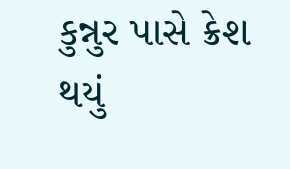કુન્નુર પાસે ક્રેશ થયું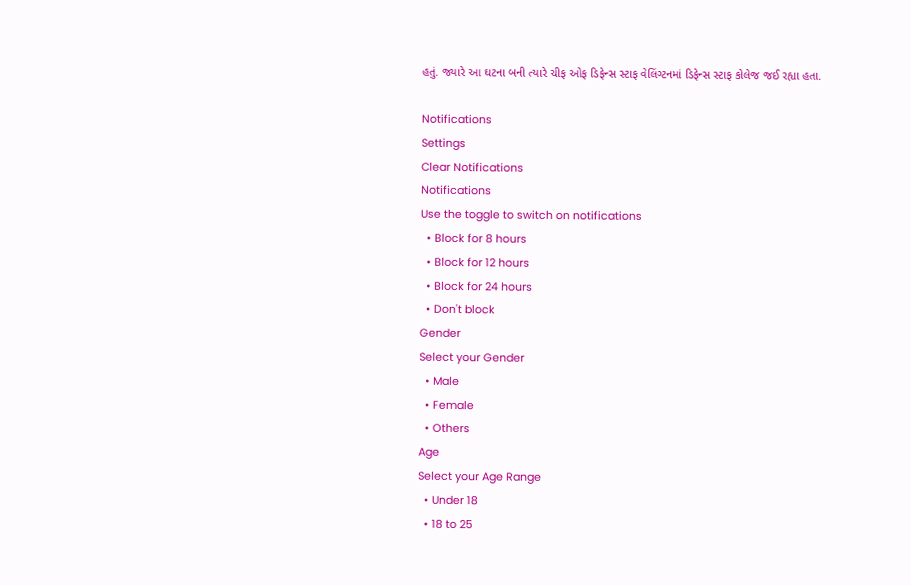હતું. જ્યારે આ ઘટના બની ત્યારે ચીફ ઓફ ડિફેન્સ સ્ટાફ વેલિંગ્ટનમાં ડિફેન્સ સ્ટાફ કોલેજ જઈ રહ્યા હતા.

Notifications
Settings
Clear Notifications
Notifications
Use the toggle to switch on notifications
  • Block for 8 hours
  • Block for 12 hours
  • Block for 24 hours
  • Don't block
Gender
Select your Gender
  • Male
  • Female
  • Others
Age
Select your Age Range
  • Under 18
  • 18 to 25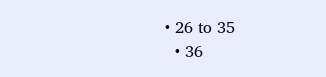• 26 to 35
  • 36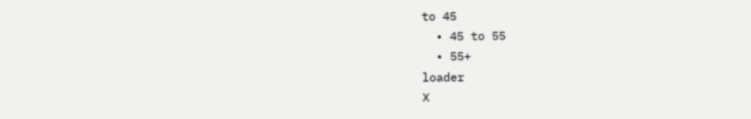to 45
  • 45 to 55
  • 55+
loader
X